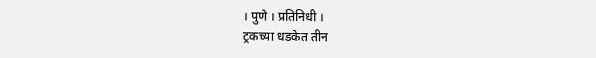। पुणे । प्रतिनिधी ।
ट्रकच्या धडकेत तीन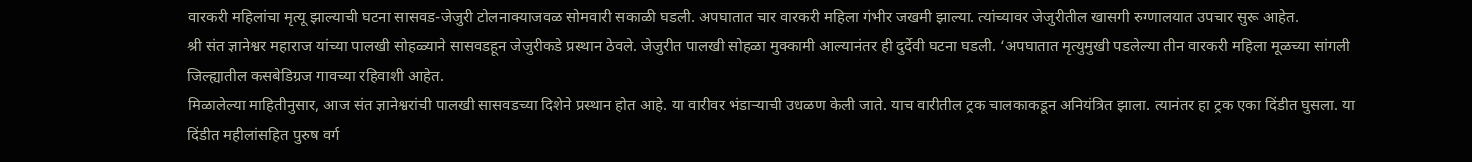वारकरी महिलांचा मृत्यू झाल्याची घटना सासवड-जेजुरी टोलनाक्याजवळ सोमवारी सकाळी घडली. अपघातात चार वारकरी महिला गंभीर जखमी झाल्या. त्यांच्यावर जेजुरीतील खासगी रुग्णालयात उपचार सुरू आहेत.
श्री संत ज्ञानेश्वर महाराज यांच्या पालखी सोहळ्याने सासवडहून जेजुरीकडे प्रस्थान ठेवले. जेजुरीत पालखी सोहळा मुक्कामी आल्यानंतर ही दुर्देवी घटना घडली. ‘अपघातात मृत्युमुखी पडलेल्या तीन वारकरी महिला मूळच्या सांगली जिल्ह्यातील कसबेडिग्रज गावच्या रहिवाशी आहेत.
मिळालेल्या माहितीनुसार, आज संत ज्ञानेश्वरांची पालखी सासवडच्या दिशेने प्रस्थान होत आहे. या वारीवर भंडाऱ्याची उधळण केली जाते. याच वारीतील ट्रक चालकाकडून अनियंत्रित झाला. त्यानंतर हा ट्रक एका दिंडीत घुसला. या दिंडीत महीलांसहित पुरुष वर्ग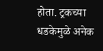होता. ट्रकच्या धडकेमुळे अनेक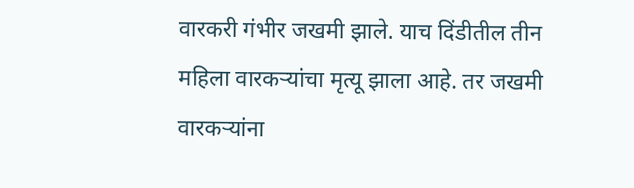वारकरी गंभीर जखमी झाले. याच दिंडीतील तीन महिला वारकऱ्यांचा मृत्यू झाला आहे. तर जखमी वारकऱ्यांना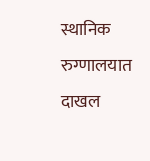स्थानिक रुग्णालयात दाखल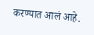करण्यात आलं आहे.